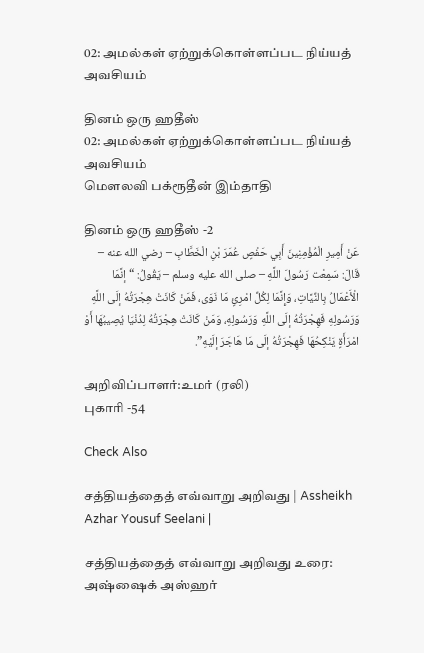02: அமல்கள் ஏற்றுக்கொள்ளப்பட நிய்யத் அவசியம்

தினம் ஒரு ஹதீஸ்
02: அமல்கள் ஏற்றுக்கொள்ளப்பட நிய்யத் அவசியம்
மௌலவி பக்ரூதீன் இம்தாதி

தினம் ஒரு ஹதீஸ் -2
عَنْ أَمِيرِ الْمُؤْمِنِينَ أَبِي حَفْصٍ عُمَرَ بْنِ الْخَطَّابِ – رضي الله عنه – قَالَ: سَمِعْت رَسُولَ اللَّهِ – صلى الله عليه وسلم – يَقُولُ: “إنَّمَا الْأَعْمَالُ بِالنِّيَّاتِ، وَإِنَّمَا لِكُلِّ امْرِئٍ مَا نَوَى، فَمَنْ كَانَتْ هِجْرَتُهُ إلَى اللَّهِ وَرَسُولِهِ فَهِجْرَتُهُ إلَى اللَّهِ وَرَسُولِهِ، وَمَنْ كَانَتْ هِجْرَتُهُ لِدُنْيَا يُصِيبُهَا أَوْ امْرَأَةٍ يَنْكِحُهَا فَهِجْرَتُهُ إلَى مَا هَاجَرَ إلَيْهِ”.

அறிவிப்பாளர்:உமர் (ரலி)
புகாரி -54

Check Also

சத்தியத்தைத் எவ்வாறு அறிவது | Assheikh Azhar Yousuf Seelani |

சத்தியத்தைத் எவ்வாறு அறிவது உரை: அஷ்ஷைக் அஸ்ஹர்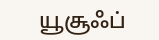யூசூஃப்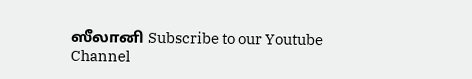ஸீலானி Subscribe to our Youtube Channel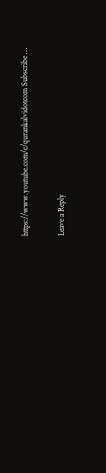https://www.youtube.com/c/qurankalvidotcom Subscribe …

Leave a Reply